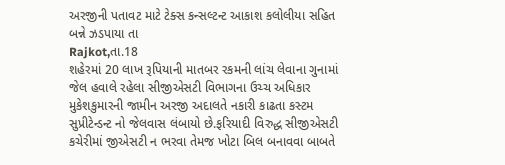અરજીની પતાવટ માટે ટેક્સ કન્સલ્ટન્ટ આકાશ કલોલીયા સહિત બન્ને ઝડપાયા તા
Rajkot,તા.18
શહેરમાં 20 લાખ રૂપિયાની માતબર રકમની લાંચ લેવાના ગુનામાં જેલ હવાલે રહેલા સીજીએસટી વિભાગના ઉચ્ચ અધિકાર મુકેશકુમારની જામીન અરજી અદાલતે નકારી કાઢતા કસ્ટમ સુપ્રીટેન્ડન્ટ નો જેલવાસ લંબાયો છે.ફરિયાદી વિરુદ્ધ સીજીએસટી કચેરીમાં જીએસટી ન ભરવા તેમજ ખોટા બિલ બનાવવા બાબતે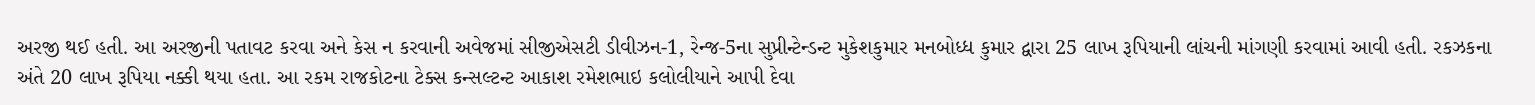અરજી થઈ હતી. આ અરજીની પતાવટ કરવા અને કેસ ન કરવાની અવેજમાં સીજીએસટી ડીવીઝન-1, રેન્જ-5ના સુપ્રીન્ટેન્ડન્ટ મુકેશકુમાર મનબોધ્ધ કુમાર દ્વારા 25 લાખ રૂપિયાની લાંચની માંગણી કરવામાં આવી હતી. રકઝકના અંતે 20 લાખ રૂપિયા નક્કી થયા હતા. આ રકમ રાજકોટના ટેક્સ કન્સલ્ટન્ટ આકાશ રમેશભાઇ કલોલીયાને આપી દેવા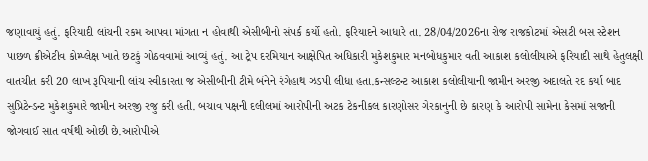જણાવાયું હતું. ફરિયાદી લાંચની રકમ આપવા માંગતા ન હોવાથી એસીબીનો સંપર્ક કર્યો હતો. ફરિયાદને આધારે તા. 28/04/2026ના રોજ રાજકોટમાં એસટી બસ સ્ટેશન પાછળ ક્રીએટીવ કોમ્પ્લેક્ષ ખાતે છટકું ગોઠવવામાં આવ્યું હતું. આ ટ્રેપ દરમિયાન આક્ષેપિત અધિકારી મુકેશકુમાર મનબોધકુમાર વતી આકાશ કલોલીયાએ ફરિયાદી સાથે હેતુલક્ષી વાતચીત કરી 20 લાખ રૂપિયાની લાંચ સ્વીકારતા જ એસીબીની ટીમે બંનેને રંગેહાથ ઝડપી લીધા હતા.કન્સલ્ટન્ટ આકાશ કલોલીયાની જામીન અરજી અદાલતે રદ કર્યા બાદ સુપ્રિટેન્ડન્ટ મુકેશકુમારે જામીન અરજી રજુ કરી હતી. બચાવ પક્ષની દલીલમાં આરોપીની અટક ટેકનીકલ કારણોસર ગેરકાનુની છે કારણ કે આરોપી સામેના કેસમાં સજાની જોગવાઈ સાત વર્ષથી ઓછી છે.આરોપીએ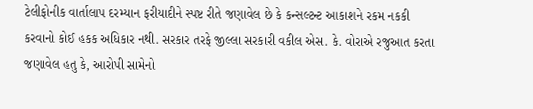ટેલીફોનીક વાર્તાલાપ દરમ્યાન ફરીયાદીને સ્પષ્ટ રીતે જણાવેલ છે કે કન્સલ્ટન્ટ આકાશને રકમ નકકી કરવાનો કોઈ હકક અધિકાર નથી. સરકાર તરફે જીલ્લા સરકારી વકીલ એસ. કે. વોરાએ રજુઆત કરતા જણાવેલ હતુ કે, આરોપી સામેનો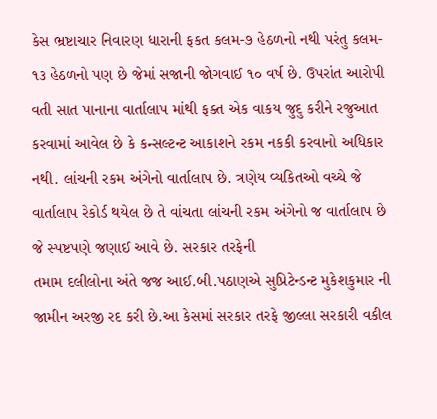કેસ ભ્રષ્ટાચાર નિવારણ ધારાની ફકત કલમ-૭ હેઠળનો નથી પરંતુ કલમ- ૧૩ હેઠળનો પણ છે જેમાં સજાની જોગવાઈ ૧૦ વર્ષ છે. ઉપરાંત આરોપી વતી સાત પાનાના વાર્તાલાપ માંથી ફક્ત એક વાકય જુદુ કરીને રજુઆત કરવામાં આવેલ છે કે કન્સલ્ટન્ટ આકાશને રકમ નકકી કરવાનો અધિકાર નથી. લાંચની રકમ અંગેનો વાર્તાલાપ છે. ત્રણેય વ્યકિતઓ વચ્ચે જે વાર્તાલાપ રેકોર્ડ થયેલ છે તે વાંચતા લાંચની રકમ અંગેનો જ વાર્તાલાપ છે જે સ્પષ્ટપણે જણાઈ આવે છે. સરકાર તરફેની
તમામ દલીલોના અંતે જજ આઈ.બી.પઠાણએ સુપ્રિટેન્ડન્ટ મુકેશકુમાર ની જામીન અરજી રદ કરી છે.આ કેસમાં સરકાર તરફે જીલ્લા સરકારી વકીલ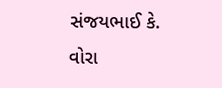સંજયભાઈ કે. વોરા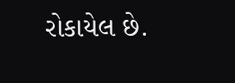રોકાયેલ છે.